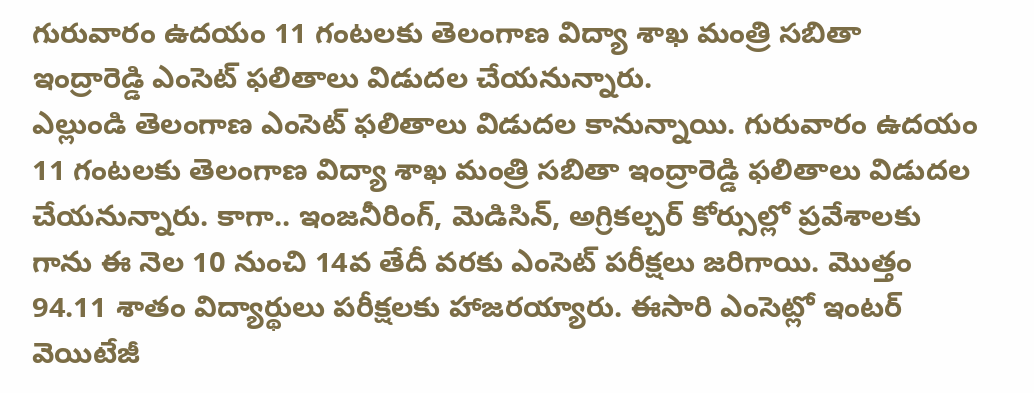గురువారం ఉదయం 11 గంటలకు తెలంగాణ విద్యా శాఖ మంత్రి సబితా ఇంద్రారెడ్డి ఎంసెట్ ఫలితాలు విడుదల చేయనున్నారు.
ఎల్లుండి తెలంగాణ ఎంసెట్ ఫలితాలు విడుదల కానున్నాయి. గురువారం ఉదయం 11 గంటలకు తెలంగాణ విద్యా శాఖ మంత్రి సబితా ఇంద్రారెడ్డి ఫలితాలు విడుదల చేయనున్నారు. కాగా.. ఇంజనీరింగ్, మెడిసిన్, అగ్రికల్చర్ కోర్సుల్లో ప్రవేశాలకు గాను ఈ నెల 10 నుంచి 14వ తేదీ వరకు ఎంసెట్ పరీక్షలు జరిగాయి. మొత్తం 94.11 శాతం విద్యార్థులు పరీక్షలకు హాజరయ్యారు. ఈసారి ఎంసెట్లో ఇంటర్ వెయిటేజీ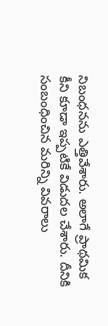నిబంధనను ఎత్తివేశారు. అలాగే ప్రాథమిక కీని కూడా ఇప్పటికే విడుదల చేశారు. దీనికి సంబంధించిన మరిన్ని వివరాలు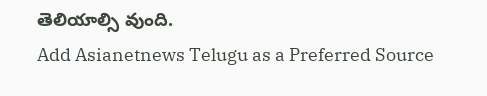తెలియాల్సి వుంది.
Add Asianetnews Telugu as a Preferred Source